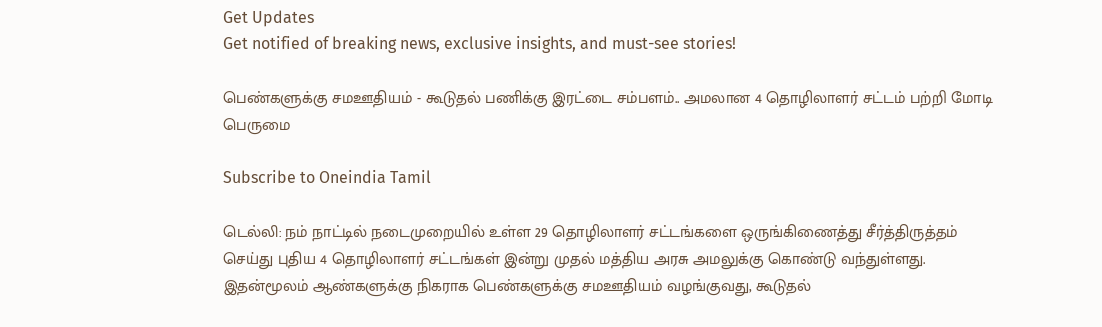Get Updates
Get notified of breaking news, exclusive insights, and must-see stories!

பெண்களுக்கு சமஊதியம் - கூடுதல் பணிக்கு இரட்டை சம்பளம்.. அமலான 4 தொழிலாளர் சட்டம் பற்றி மோடி பெருமை

Subscribe to Oneindia Tamil

டெல்லி: நம் நாட்டில் நடைமுறையில் உள்ள 29 தொழிலாளர் சட்டங்களை ஒருங்கிணைத்து சீர்த்திருத்தம் செய்து புதிய 4 தொழிலாளர் சட்டங்கள் இன்று முதல் மத்திய அரசு அமலுக்கு கொண்டு வந்துள்ளது. இதன்மூலம் ஆண்களுக்கு நிகராக பெண்களுக்கு சமஊதியம் வழங்குவது, கூடுதல்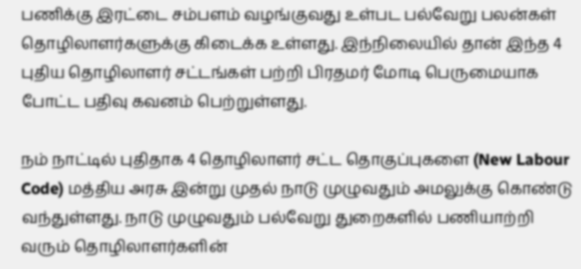பணிக்கு இரட்டை சம்பளம் வழங்குவது உள்பட பல்வேறு பலன்கள் தொழிலாளர்களுக்கு கிடைக்க உள்ளது. இந்நிலையில் தான் இந்த 4 புதிய தொழிலாளர் சட்டங்கள் பற்றி பிரதமர் மோடி பெருமையாக போட்ட பதிவு கவனம் பெற்றுள்ளது.

நம் நாட்டில் புதிதாக 4 தொழிலாளர் சட்ட தொகுப்புகளை (New Labour Code) மத்திய அரசு இன்று முதல் நாடு முழுவதும் அமலுக்கு கொண்டு வந்துள்ளது. நாடு முழுவதும் பல்வேறு துறைகளில் பணியாற்றி வரும் தொழிலாளர்களின்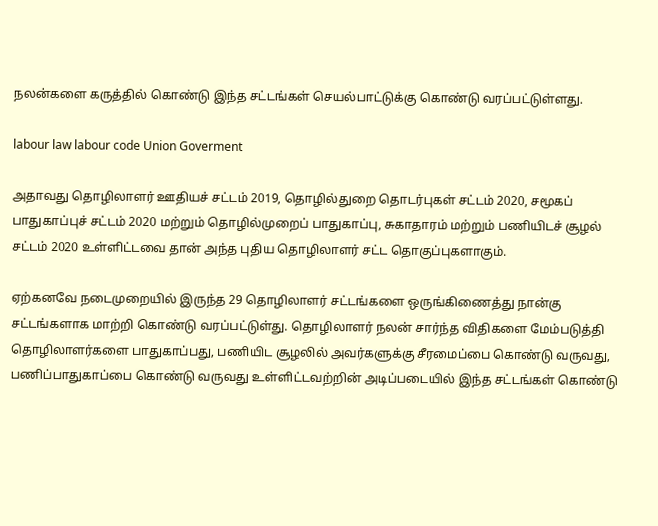நலன்களை கருத்தில் கொண்டு இந்த சட்டங்கள் செயல்பாட்டுக்கு கொண்டு வரப்பட்டுள்ளது.

labour law labour code Union Goverment

அதாவது தொழிலாளர் ஊதியச் சட்டம் 2019, தொழில்துறை தொடர்புகள் சட்டம் 2020, சமூகப் பாதுகாப்புச் சட்டம் 2020 மற்றும் தொழில்முறைப் பாதுகாப்பு, சுகாதாரம் மற்றும் பணியிடச் சூழல் சட்டம் 2020 உள்ளிட்டவை தான் அந்த புதிய தொழிலாளர் சட்ட தொகுப்புகளாகும்.

ஏற்கனவே நடைமுறையில் இருந்த 29 தொழிலாளர் சட்டங்களை ஒருங்கிணைத்து நான்கு சட்டங்களாக மாற்றி கொண்டு வரப்பட்டுள்து. தொழிலாளர் நலன் சார்ந்த விதிகளை மேம்படுத்தி தொழிலாளர்களை பாதுகாப்பது, பணியிட சூழலில் அவர்களுக்கு சீரமைப்பை கொண்டு வருவது, பணிப்பாதுகாப்பை கொண்டு வருவது உள்ளிட்டவற்றின் அடிப்படையில் இந்த சட்டங்கள் கொண்டு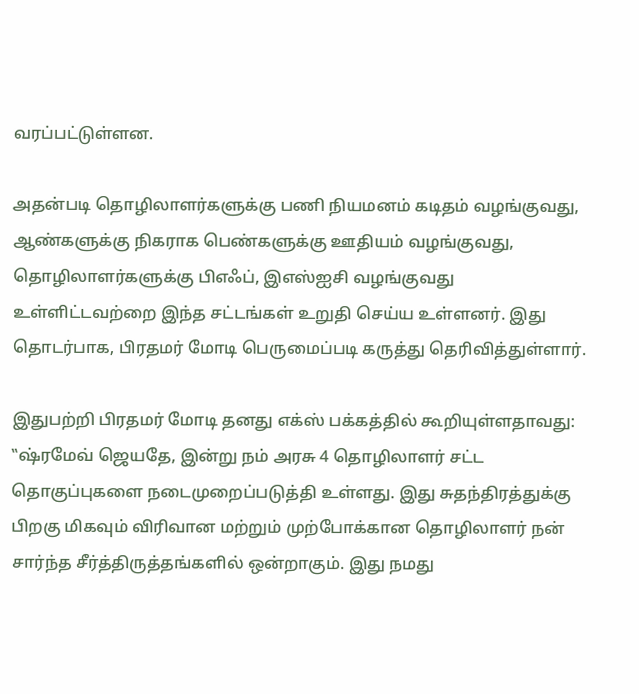வரப்பட்டுள்ளன.

அதன்படி தொழிலாளர்களுக்கு பணி நியமனம் கடிதம் வழங்குவது, ஆண்களுக்கு நிகராக பெண்களுக்கு ஊதியம் வழங்குவது, தொழிலாளர்களுக்கு பிஎஃப், இஎஸ்ஐசி வழங்குவது உள்ளிட்டவற்றை இந்த சட்டங்கள் உறுதி செய்ய உள்ளனர். இது தொடர்பாக, பிரதமர் மோடி பெருமைப்படி கருத்து தெரிவித்துள்ளார்.

இதுபற்றி பிரதமர் மோடி தனது எக்ஸ் பக்கத்தில் கூறியுள்ளதாவது: ‛‛ஷ்ரமேவ் ஜெயதே, இன்று நம் அரசு 4 தொழிலாளர் சட்ட தொகுப்புகளை நடைமுறைப்படுத்தி உள்ளது. இது சுதந்திரத்துக்கு பிறகு மிகவும் விரிவான மற்றும் முற்போக்கான தொழிலாளர் நன் சார்ந்த சீர்த்திருத்தங்களில் ஒன்றாகும். இது நமது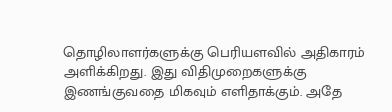தொழிலாளர்களுக்கு பெரியளவில் அதிகாரம் அளிக்கிறது. இது விதிமுறைகளுக்கு இணங்குவதை மிகவும் எளிதாக்கும். அதே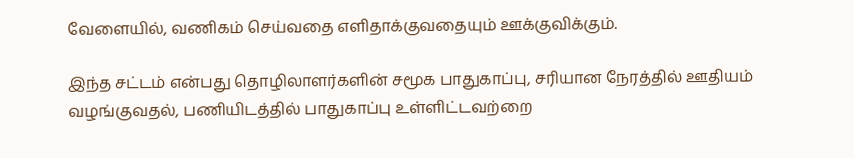வேளையில், வணிகம் செய்வதை எளிதாக்குவதையும் ஊக்குவிக்கும்.

இந்த சட்டம் என்பது தொழிலாளர்களின் சமூக பாதுகாப்பு, சரியான நேரத்தில் ஊதியம் வழங்குவதல், பணியிடத்தில் பாதுகாப்பு உள்ளிட்டவற்றை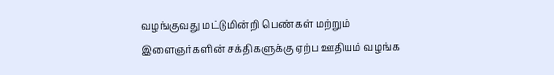வழங்குவது மட்டுமின்றி பெண்கள் மற்றும் இளைஞர்களின் சக்திகளுக்கு ஏற்ப ஊதியம் வழங்க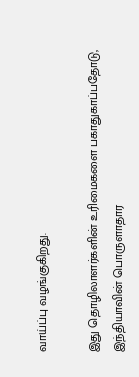வாய்ப்பு வழங்குகிறது.

இது தொழிலாளர்களின் உரிமைகளை பகாதுகாப்பதோடு, இந்தியாவின் பொருளாதார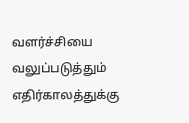வளர்ச்சியை வலுப்படுத்தும் எதிர்காலத்துக்கு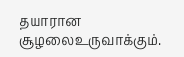தயாரான சூழலைஉருவாக்கும்.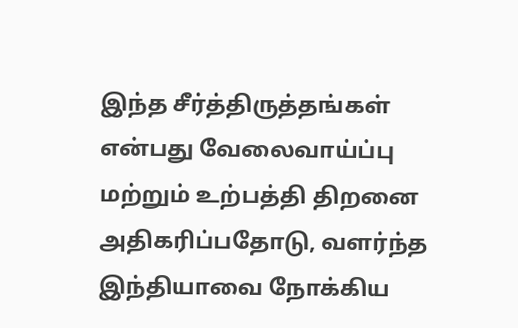இந்த சீர்த்திருத்தங்கள் என்பது வேலைவாய்ப்பு மற்றும் உற்பத்தி திறனை அதிகரிப்பதோடு, வளர்ந்த இந்தியாவை நோக்கிய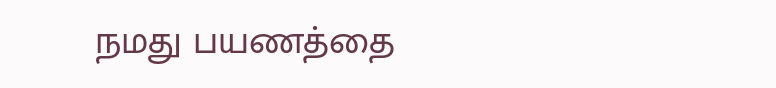நமது பயணத்தை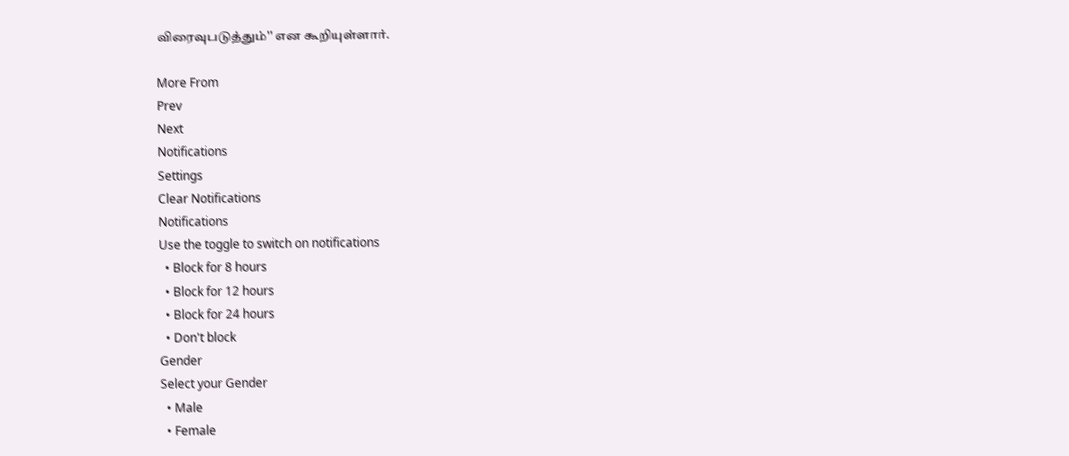விரைவுபடுத்தும்'' என கூறியுள்ளார்.

More From
Prev
Next
Notifications
Settings
Clear Notifications
Notifications
Use the toggle to switch on notifications
  • Block for 8 hours
  • Block for 12 hours
  • Block for 24 hours
  • Don't block
Gender
Select your Gender
  • Male
  • Female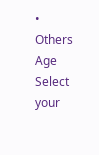• Others
Age
Select your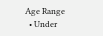Age Range
  • Under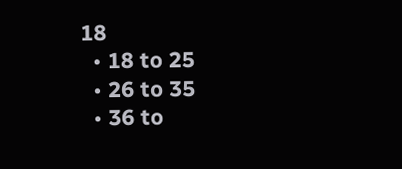18
  • 18 to 25
  • 26 to 35
  • 36 to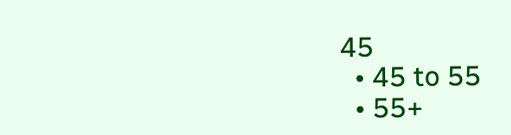45
  • 45 to 55
  • 55+